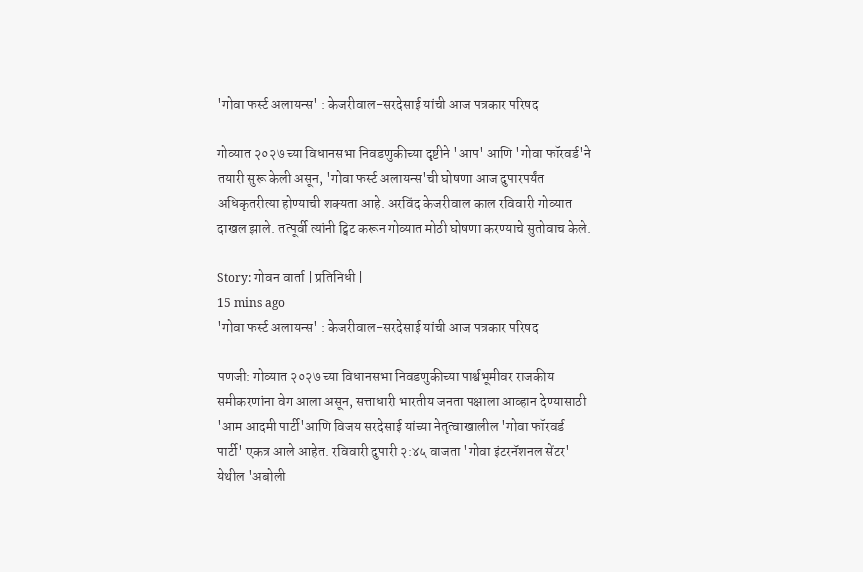'गोवा फर्स्ट अलायन्स' : केजरीवाल-सरदेसाई यांची आज पत्रकार परिषद

गोव्यात २०२७ च्या विधानसभा निवडणुकीच्या दृष्टीने 'आप' आणि 'गोवा फॉरवर्ड'ने तयारी सुरू केली असून, 'गोवा फर्स्ट अलायन्स'ची घोषणा आज दुपारपर्यंत अधिकृतरीत्या होण्याची शक्यता आहे. अरविंद केजरीवाल काल रविवारी गोव्यात दाखल झाले. तत्पूर्वी त्यांनी ट्विट करून गोव्यात मोठी घोषणा करण्याचे सुतोवाच केले.

Story: गोवन वार्ता | प्रतिनिधी |
15 mins ago
'गोवा फर्स्ट अलायन्स' : केजरीवाल-सरदेसाई यांची आज पत्रकार परिषद

पणजी: गोव्यात २०२७ च्या विधानसभा निवडणुकीच्या पार्श्वभूमीवर राजकीय समीकरणांना वेग आला असून, सत्ताधारी भारतीय जनता पक्षाला आव्हान देण्यासाठी 'आम आदमी पार्टी'आणि विजय सरदेसाई यांच्या नेतृत्वाखालील 'गोवा फॉरवर्ड पार्टी' एकत्र आले आहेत. रविवारी दुपारी २:४५ वाजता 'गोवा इंटरनॅशनल सेंटर' येथील 'अबोली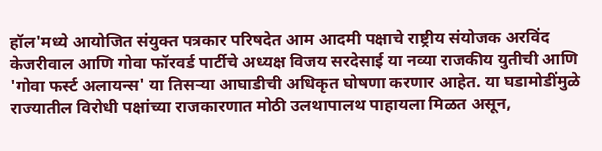हॉल'मध्ये आयोजित संयुक्त पत्रकार परिषदेत आम आदमी पक्षाचे राष्ट्रीय संयोजक अरविंद केजरीवाल आणि गोवा फॉरवर्ड पार्टीचे अध्यक्ष विजय सरदेसाई या नव्या राजकीय युतीची आणि 'गोवा फर्स्ट अलायन्स' या तिसऱ्या आघाडीची अधिकृत घोषणा करणार आहेत. या घडामोडींमुळे राज्यातील विरोधी पक्षांच्या राजकारणात मोठी उलथापालथ पाहायला मिळत असून,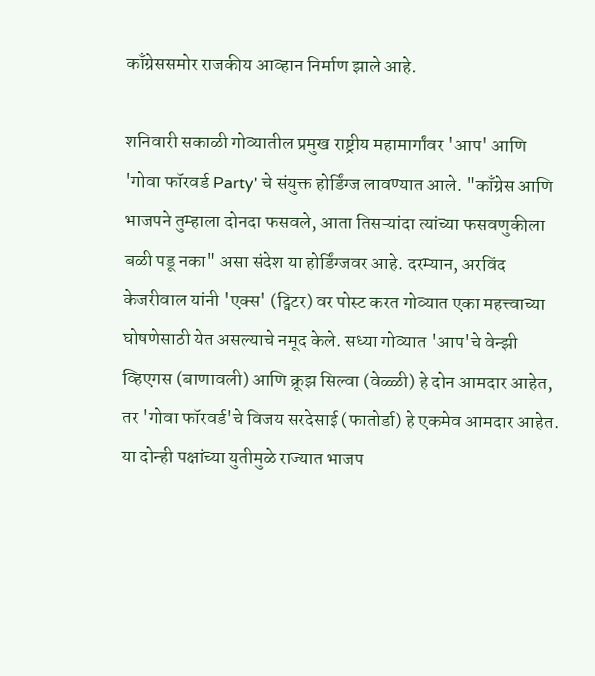काँग्रेससमोर राजकीय आव्हान निर्माण झाले आहे.

शनिवारी सकाळी गोव्यातील प्रमुख राष्ट्रीय महामार्गांवर 'आप' आणि 'गोवा फॉरवर्ड Party' चे संयुक्त होर्डिंग्ज लावण्यात आले. "काँग्रेस आणि भाजपने तुम्हाला दोनदा फसवले, आता तिसऱ्यांदा त्यांच्या फसवणुकीला बळी पडू नका" असा संदेश या होर्डिंग्जवर आहे. दरम्यान, अरविंद केजरीवाल यांनी 'एक्स' (ट्विटर) वर पोस्ट करत गोव्यात एका महत्त्वाच्या घोषणेसाठी येत असल्याचे नमूद केले. सध्या गोव्यात 'आप'चे वेन्झी व्हिएगस (बाणावली) आणि क्रूझ सिल्वा (वेळ्ळी) हे दोन आमदार आहेत, तर 'गोवा फॉरवर्ड'चे विजय सरदेसाई (फातोर्डा) हे एकमेव आमदार आहेत. या दोन्ही पक्षांच्या युतीमुळे राज्यात भाजप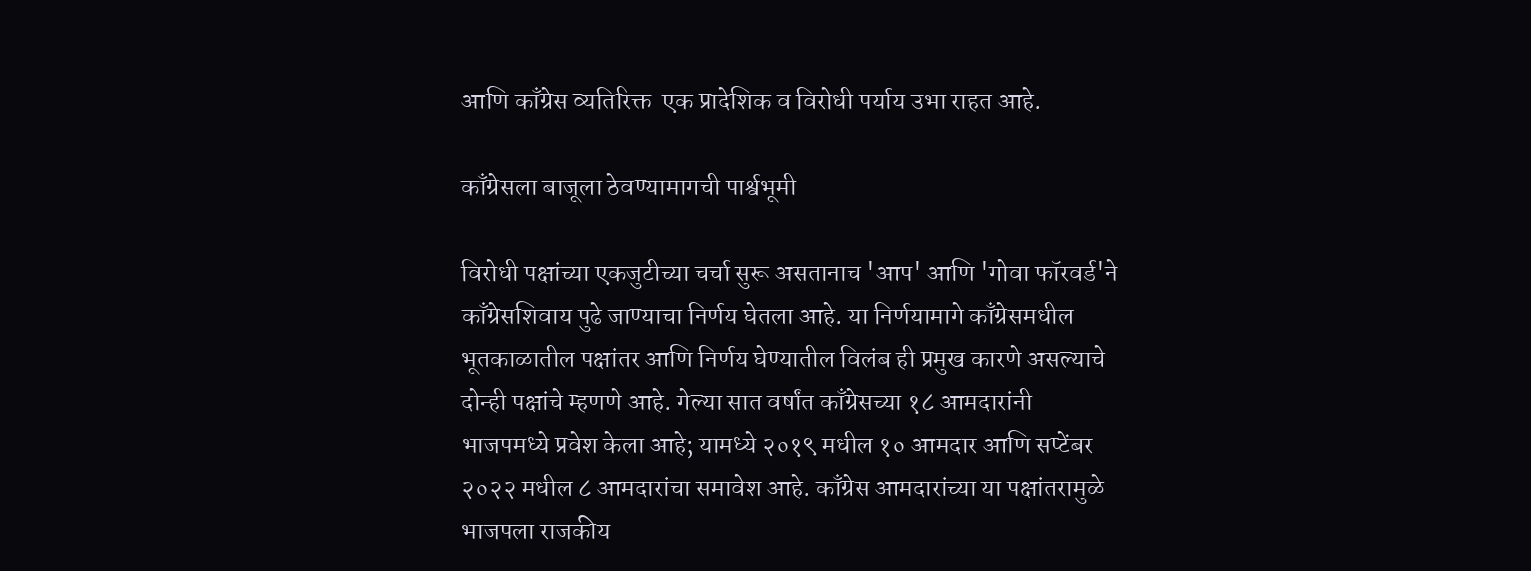आणि काँग्रेस व्यतिरिक्त  एक प्रादेशिक व विरोधी पर्याय उभा राहत आहे.

काँग्रेसला बाजूला ठेवण्यामागची पार्श्वभूमी

विरोधी पक्षांच्या एकजुटीच्या चर्चा सुरू असतानाच 'आप' आणि 'गोवा फॉरवर्ड'ने काँग्रेसशिवाय पुढे जाण्याचा निर्णय घेतला आहे. या निर्णयामागे काँग्रेसमधील भूतकाळातील पक्षांतर आणि निर्णय घेण्यातील विलंब ही प्रमुख कारणे असल्याचे दोन्ही पक्षांचे म्हणणे आहे. गेल्या सात वर्षांत काँग्रेसच्या १८ आमदारांनी भाजपमध्ये प्रवेश केला आहे; यामध्ये २०१९ मधील १० आमदार आणि सप्टेंबर २०२२ मधील ८ आमदारांचा समावेश आहे. काँग्रेस आमदारांच्या या पक्षांतरामुळे भाजपला राजकीय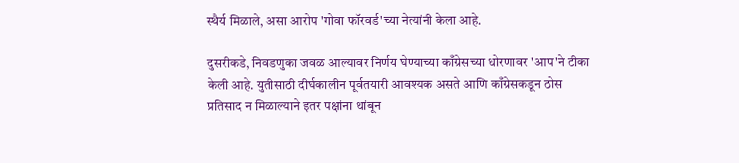स्थैर्य मिळाले, असा आरोप 'गोवा फॉरवर्ड'च्या नेत्यांनी केला आहे.

दुसरीकडे, निवडणुका जवळ आल्यावर निर्णय घेण्याच्या काँग्रेसच्या धोरणावर 'आप'ने टीका केली आहे. युतीसाठी दीर्घकालीन पूर्वतयारी आवश्यक असते आणि काँग्रेसकडून ठोस प्रतिसाद न मिळाल्याने इतर पक्षांना थांबून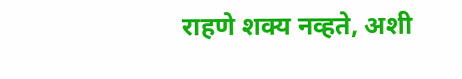राहणे शक्य नव्हते, अशी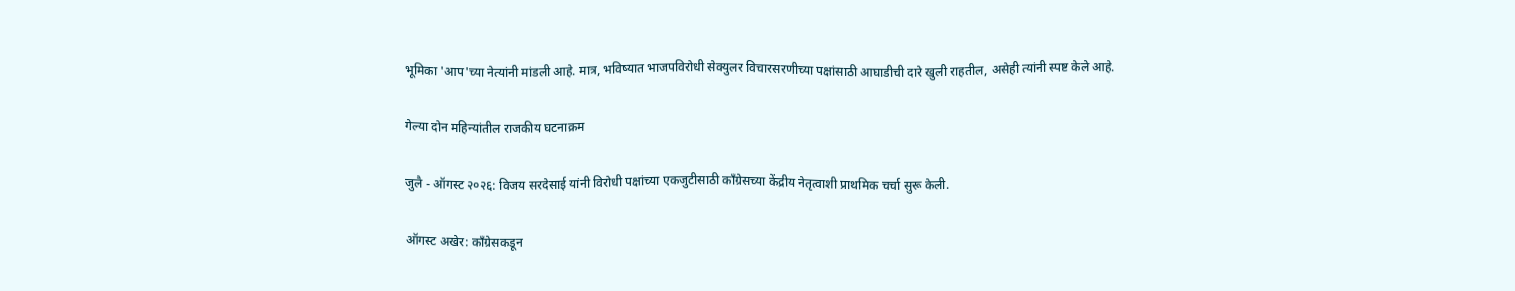भूमिका 'आप'च्या नेत्यांनी मांडली आहे. मात्र, भविष्यात भाजपविरोधी सेक्युलर विचारसरणीच्या पक्षांसाठी आघाडीची दारे खुली राहतील, असेही त्यांनी स्पष्ट केले आहे.

गेल्या दोन महिन्यांतील राजकीय घटनाक्रम

जुलै - ऑगस्ट २०२६: विजय सरदेसाई यांनी विरोधी पक्षांच्या एकजुटीसाठी काँग्रेसच्या केंद्रीय नेतृत्वाशी प्राथमिक चर्चा सुरू केली.

ऑगस्ट अखेर: काँग्रेसकडून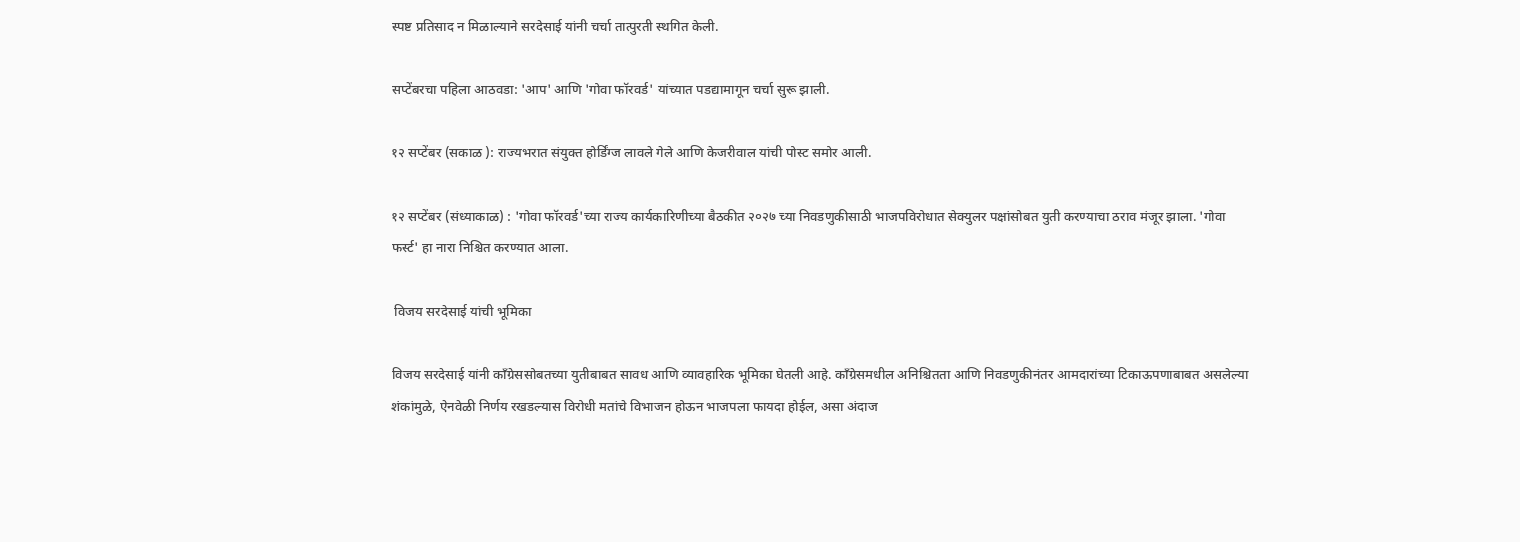स्पष्ट प्रतिसाद न मिळाल्याने सरदेसाई यांनी चर्चा तात्पुरती स्थगित केली.

सप्टेंबरचा पहिला आठवडा: 'आप' आणि 'गोवा फॉरवर्ड' यांच्यात पडद्यामागून चर्चा सुरू झाली.

१२ सप्टेंबर (सकाळ ): राज्यभरात संयुक्त होर्डिंग्ज लावले गेले आणि केजरीवाल यांची पोस्ट समोर आली.

१२ सप्टेंबर (संध्याकाळ) : 'गोवा फॉरवर्ड'च्या राज्य कार्यकारिणीच्या बैठकीत २०२७ च्या निवडणुकीसाठी भाजपविरोधात सेक्युलर पक्षांसोबत युती करण्याचा ठराव मंजूर झाला. 'गोवा फर्स्ट' हा नारा निश्चित करण्यात आला.

 विजय सरदेसाई यांची भूमिका

विजय सरदेसाई यांनी काँग्रेससोबतच्या युतीबाबत सावध आणि व्यावहारिक भूमिका घेतली आहे. काँग्रेसमधील अनिश्चितता आणि निवडणुकीनंतर आमदारांच्या टिकाऊपणाबाबत असलेल्या शंकांमुळे, ऐनवेळी निर्णय रखडल्यास विरोधी मतांचे विभाजन होऊन भाजपला फायदा होईल, असा अंदाज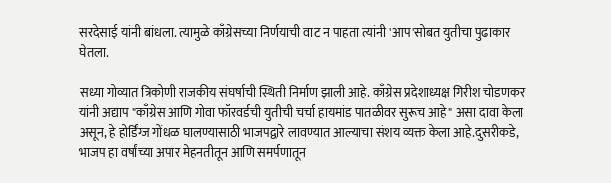सरदेसाई यांनी बांधला. त्यामुळे काँग्रेसच्या निर्णयाची वाट न पाहता त्यांनी 'आप'सोबत युतीचा पुढाकार घेतला.

सध्या गोव्यात त्रिकोणी राजकीय संघर्षाची स्थिती निर्माण झाली आहे. काँग्रेस प्रदेशाध्यक्ष गिरीश चोडणकर यांनी अद्याप "काँग्रेस आणि गोवा फॉरवर्डची युतीची चर्चा हायमांड पातळीवर सुरूच आहे" असा दावा केला असून, हे होर्डिंग्ज गोंधळ घालण्यासाठी भाजपद्वारे लावण्यात आल्याचा संशय व्यक्त केला आहे.दुसरीकडे, भाजप हा वर्षांच्या अपार मेहनतीतून आणि समर्पणातून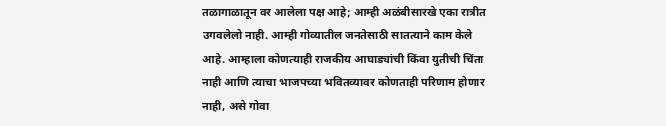तळागाळातून वर आलेला पक्ष आहे; आम्ही अळंबीसारखे एका रात्रीत उगवलेलो नाही. आम्ही गोव्यातील जनतेसाठी सातत्याने काम केले आहे. आम्हाला कोणत्याही राजकीय आघाड्यांची किंवा युतीची चिंता नाही आणि त्याचा भाजपच्या भवितव्यावर कोणताही परिणाम होणार नाही, असे गोवा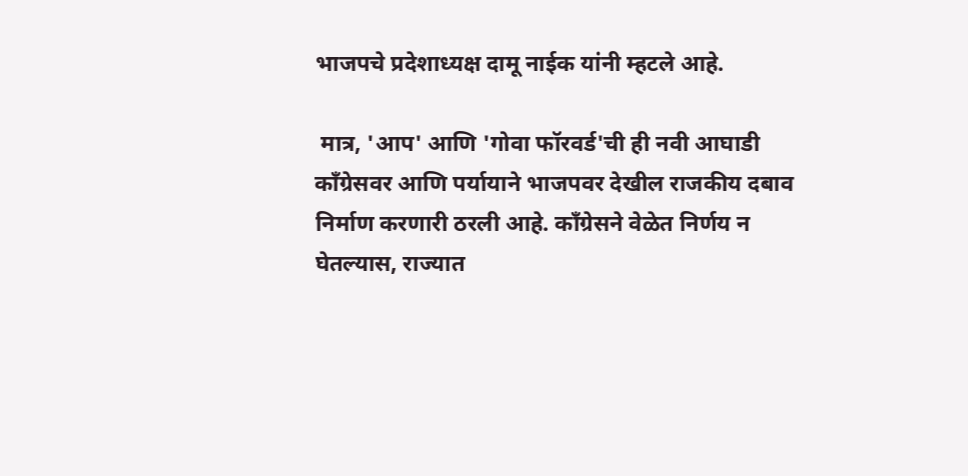भाजपचे प्रदेशाध्यक्ष दामू नाईक यांनी म्हटले आहे.

 मात्र, 'आप' आणि 'गोवा फॉरवर्ड'ची ही नवी आघाडी काँग्रेसवर आणि पर्यायाने भाजपवर देखील राजकीय दबाव निर्माण करणारी ठरली आहे. काँग्रेसने वेळेत निर्णय न घेतल्यास, राज्यात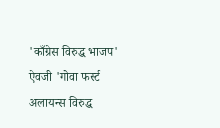'काँग्रेस विरुद्ध भाजप' ऐवजी 'गोवा फर्स्ट अलायन्स विरुद्ध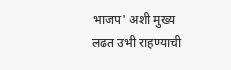भाजप' अशी मुख्य लढत उभी राहण्याची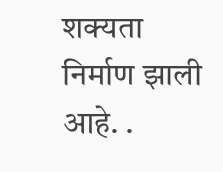शक्यता निर्माण झाली आहे. .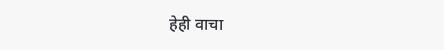हेही वाचा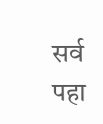सर्व पहा